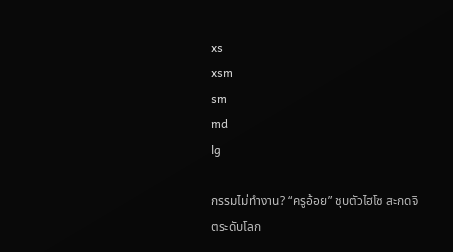xs
xsm
sm
md
lg

กรรมไม่ทำงาน? “ครูอ้อย” ชุบตัวไฮโซ สะกดจิตระดับโลก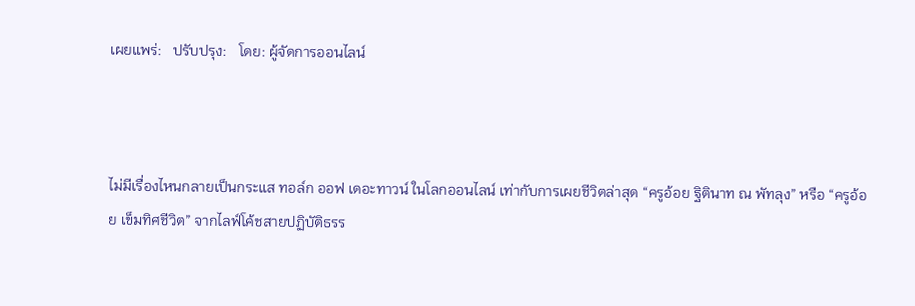เผยแพร่:   ปรับปรุง:   โดย: ผู้จัดการออนไลน์



ไม่มีเรื่องไหนกลายเป็นกระแส ทอล์ก ออฟ เดอะทาวน์ ในโลกออนไลน์ เท่ากับการเผยชีวิตล่าสุด “ครูอ้อย ฐิตินาท ณ พัทลุง” หรือ “ครูอ้อย เข็มทิศชีวิต” จากไลฟ์โค้ชสายปฏิบัติธรร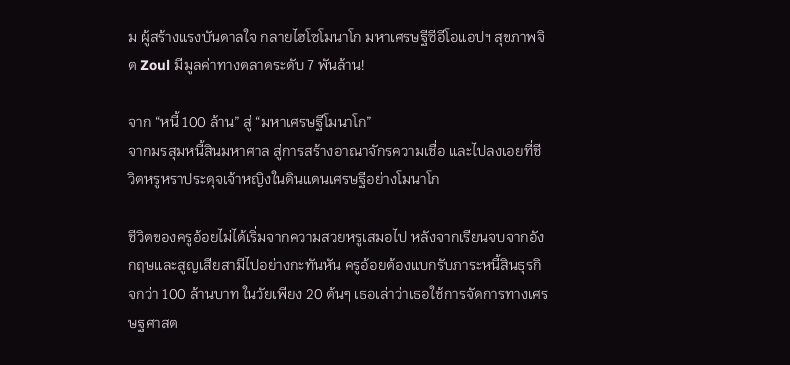ม ผู้สร้างแรงบันดาลใจ กลายไฮโซโมนาโก มหาเศรษฐีซีอีโอแอปฯ สุขภาพจิต Zoul มีมูลค่าทางตลาดระดับ 7 พันล้าน!

จาก “หนี้ 100 ล้าน” สู่ “มหาเศรษฐีโมนาโก”
จากมรสุมหนี้สินมหาศาล สู่การสร้างอาณาจักรความเชื่อ และไปลงเอยที่ชีวิตหรูหราประดุจเจ้าหญิงในดินแดนเศรษฐีอย่างโมนาโก

ชีวิตของครูอ้อยไม่ได้เริ่มจากความสวยหรูเสมอไป หลังจากเรียนจบจากอังกฤษและสูญเสียสามีไปอย่างกะทันหัน ครูอ้อยต้องแบกรับภาระหนี้สินธุรกิจกว่า 100 ล้านบาท ในวัยเพียง 20 ต้นๆ เธอเล่าว่าเธอใช้การจัดการทางเศรษฐศาสต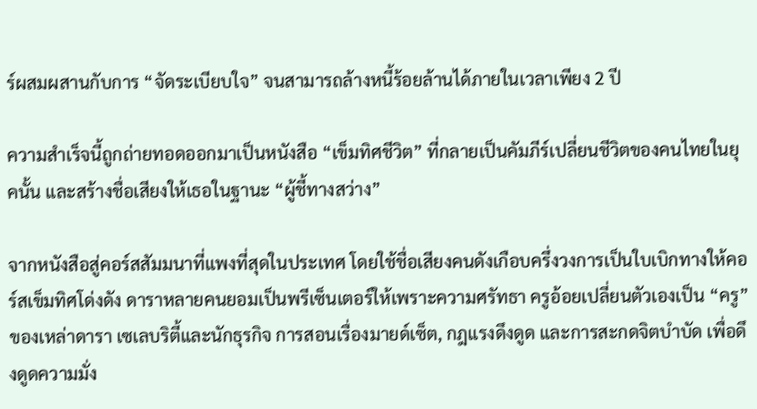ร์ผสมผสานกับการ “จัดระเบียบใจ” จนสามารถล้างหนี้ร้อยล้านได้ภายในเวลาเพียง 2 ปี

ความสำเร็จนี้ถูกถ่ายทอดออกมาเป็นหนังสือ “เข็มทิศชีวิต” ที่กลายเป็นคัมภีร์เปลี่ยนชีวิตของคนไทยในยุคนั้น และสร้างชื่อเสียงให้เธอในฐานะ “ผู้ชี้ทางสว่าง”

จากหนังสือสู่คอร์สสัมมนาที่แพงที่สุดในประเทศ โดยใช้ชื่อเสียงคนดังเกือบครึ่งวงการเป็นใบเบิกทางให้คอร์สเข็มทิศโด่งดัง ดาราหลายคนยอมเป็นพรีเซ็นเตอร์ให้เพราะความศรัทธา ครูอ้อยเปลี่ยนตัวเองเป็น “ครู” ของเหล่าดารา เซเลบริตี้และนักธุรกิจ การสอนเรื่องมายด์เซ็ต, กฎแรงดึงดูด และการสะกดจิตบำบัด เพื่อดึงดูดความมั่ง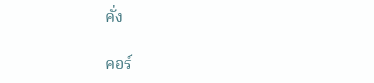คั่ง

คอร์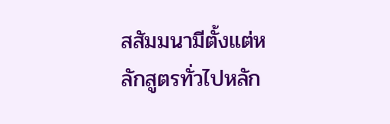สสัมมนามีตั้งแต่หลักสูตรทั่วไปหลัก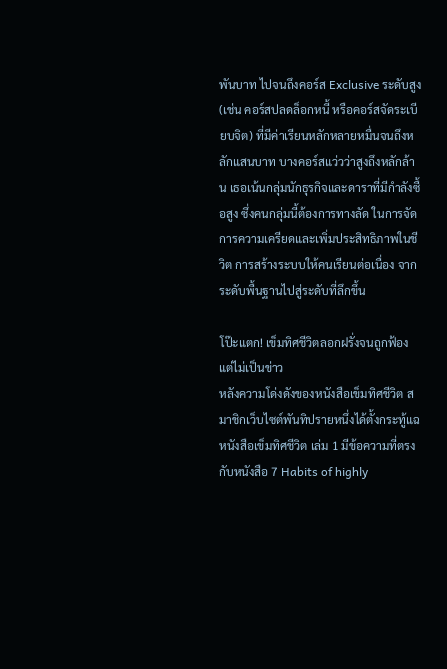พันบาท ไปจนถึงคอร์ส Exclusive ระดับสูง (เช่น คอร์สปลดล็อกหนี้ หรือคอร์สจัดระเบียบจิต) ที่มีค่าเรียนหลักหลายหมื่นจนถึงหลักแสนบาท บางคอร์สแว่วว่าสูงถึงหลักล้าน เธอเน้นกลุ่มนักธุรกิจและดาราที่มีกำลังซื้อสูง ซึ่งคนกลุ่มนี้ต้องการทางลัด ในการจัดการความเครียดและเพิ่มประสิทธิภาพในชีวิต การสร้างระบบให้คนเรียนต่อเนื่อง จากระดับพื้นฐานไปสู่ระดับที่ลึกขึ้น

โป๊ะแตก! เข็มทิศชีวิตลอกฝรั่งจนถูกฟ้อง แต่ไม่เป็นข่าว
หลังความโด่งดังของหนังสือเข็มทิศชีวิต สมาชิกเว็บไซต์พันทิปรายหนึ่งได้ตั้งกระทู้แฉ หนังสือเข็มทิศชีวิต เล่ม 1 มีข้อความที่ตรงกับหนังสือ 7 Habits of highly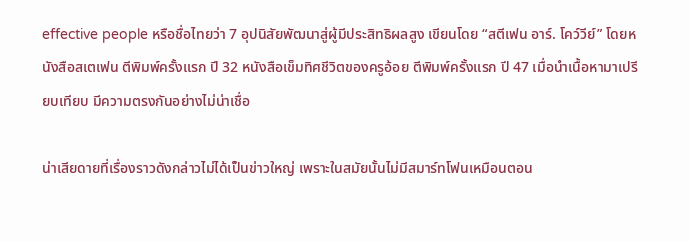effective people หรือชื่อไทยว่า 7 อุปนิสัยพัฒนาสู่ผู้มีประสิทธิผลสูง เขียนโดย “สตีเฟน อาร์. โคว์วีย์” โดยหนังสือสเตเฟน ตีพิมพ์ครั้งแรก ปี 32 หนังสือเข็มทิศชีวิตของครูอ้อย ตีพิมพ์ครั้งแรก ปี 47 เมื่อนำเนื้อหามาเปรียบเทียบ มีความตรงกันอย่างไม่น่าเชื่อ

น่าเสียดายที่เรื่องราวดังกล่าวไม่ได้เป็นข่าวใหญ่ เพราะในสมัยนั้นไม่มีสมาร์ทโฟนเหมือนตอน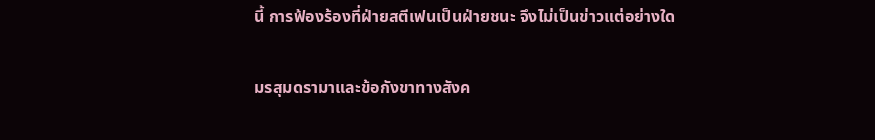นี้ การฟ้องร้องที่ฝ่ายสตีเฟนเป็นฝ่ายชนะ จึงไม่เป็นข่าวแต่อย่างใด

มรสุมดรามาและข้อกังขาทางสังค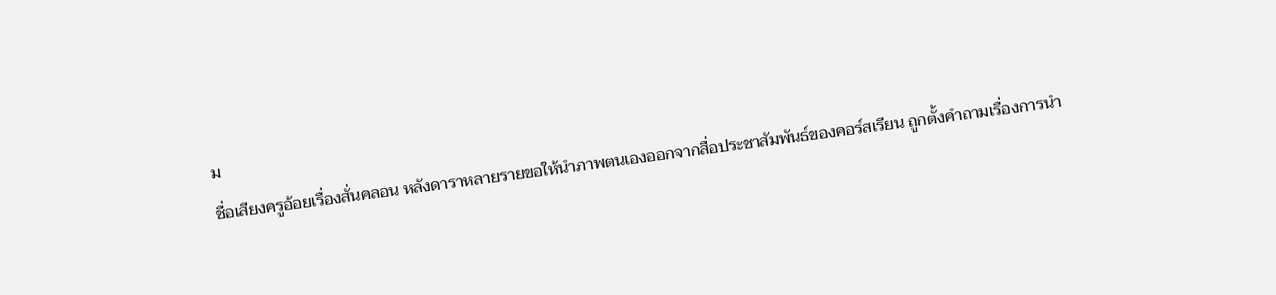ม
ชื่อเสียงครูอ้อยเรื่องสั่นคลอน หลังดาราหลายรายขอให้นำภาพตนเองออกจากสื่อประชาสัมพันธ์ของคอร์สเรียน ถูกตั้งคำถามเรื่องการนำ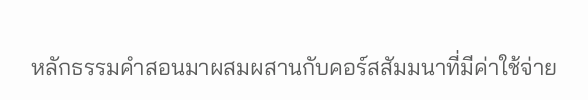หลักธรรมคำสอนมาผสมผสานกับคอร์สสัมมนาที่มีค่าใช้จ่าย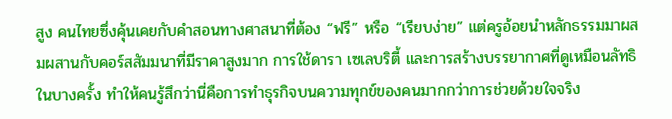สูง คนไทยซึ่งคุ้นเคยกับคำสอนทางศาสนาที่ต้อง “ฟรี” หรือ “เรียบง่าย” แต่ครูอ้อยนำหลักธรรมมาผสมผสานกับคอร์สสัมมนาที่มีราคาสูงมาก การใช้ดารา เซเลบริตี้ และการสร้างบรรยากาศที่ดูเหมือนลัทธิในบางครั้ง ทำให้คนรู้สึกว่านี่คือการทำธุรกิจบนความทุกข์ของคนมากกว่าการช่วยด้วยใจจริง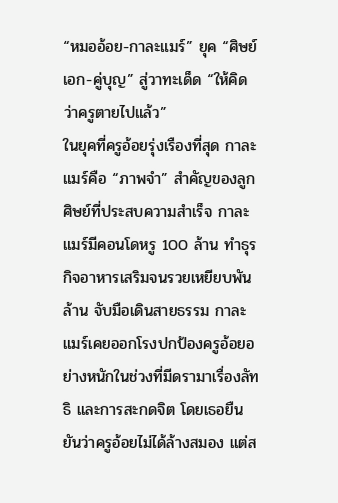“หมออ้อย-กาละแมร์” ยุค “ศิษย์เอก-คู่บุญ” สู่วาทะเด็ด “ให้คิดว่าครูตายไปแล้ว”
ในยุคที่ครูอ้อยรุ่งเรืองที่สุด กาละแมร์คือ “ภาพจำ” สำคัญของลูกศิษย์ที่ประสบความสำเร็จ กาละแมร์มีคอนโดหรู 100 ล้าน ทำธุรกิจอาหารเสริมจนรวยเหยียบพันล้าน จับมือเดินสายธรรม กาละแมร์เคยออกโรงปกป้องครูอ้อยอย่างหนักในช่วงที่มีดรามาเรื่องลัทธิ และการสะกดจิต โดยเธอยืนยันว่าครูอ้อยไม่ได้ล้างสมอง แต่ส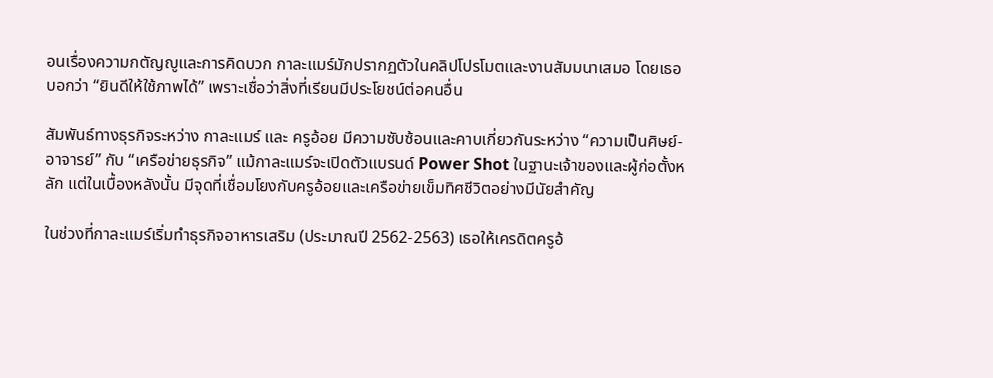อนเรื่องความกตัญญูและการคิดบวก กาละแมร์มักปรากฏตัวในคลิปโปรโมตและงานสัมมนาเสมอ โดยเธอบอกว่า “ยินดีให้ใช้ภาพได้” เพราะเชื่อว่าสิ่งที่เรียนมีประโยชน์ต่อคนอื่น

สัมพันธ์ทางธุรกิจระหว่าง กาละแมร์ และ ครูอ้อย มีความซับซ้อนและคาบเกี่ยวกันระหว่าง “ความเป็นศิษย์-อาจารย์” กับ “เครือข่ายธุรกิจ” แม้กาละแมร์จะเปิดตัวแบรนด์ Power Shot ในฐานะเจ้าของและผู้ก่อตั้งหลัก แต่ในเบื้องหลังนั้น มีจุดที่เชื่อมโยงกับครูอ้อยและเครือข่ายเข็มทิศชีวิตอย่างมีนัยสำคัญ

ในช่วงที่กาละแมร์เริ่มทำธุรกิจอาหารเสริม (ประมาณปี 2562-2563) เธอให้เครดิตครูอ้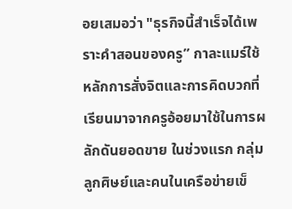อยเสมอว่า "ธุรกิจนี้สำเร็จได้เพราะคำสอนของครู” กาละแมร์ใช้หลักการสั่งจิตและการคิดบวกที่เรียนมาจากครูอ้อยมาใช้ในการผลักดันยอดขาย ในช่วงแรก กลุ่มลูกศิษย์และคนในเครือข่ายเข็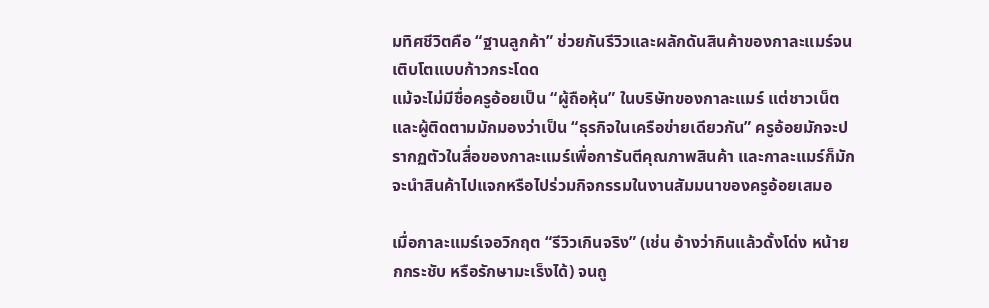มทิศชีวิตคือ “ฐานลูกค้า” ช่วยกันรีวิวและผลักดันสินค้าของกาละแมร์จนเติบโตแบบก้าวกระโดด
แม้จะไม่มีชื่อครูอ้อยเป็น “ผู้ถือหุ้น” ในบริษัทของกาละแมร์ แต่ชาวเน็ตและผู้ติดตามมักมองว่าเป็น “ธุรกิจในเครือข่ายเดียวกัน” ครูอ้อยมักจะปรากฏตัวในสื่อของกาละแมร์เพื่อการันตีคุณภาพสินค้า และกาละแมร์ก็มักจะนำสินค้าไปแจกหรือไปร่วมกิจกรรมในงานสัมมนาของครูอ้อยเสมอ

เมื่อกาละแมร์เจอวิกฤต “รีวิวเกินจริง” (เช่น อ้างว่ากินแล้วดั้งโด่ง หน้ายกกระชับ หรือรักษามะเร็งได้) จนถู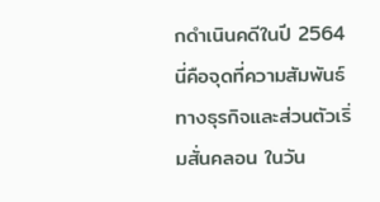กดำเนินคดีในปี 2564 นี่คือจุดที่ความสัมพันธ์ทางธุรกิจและส่วนตัวเริ่มสั่นคลอน ในวัน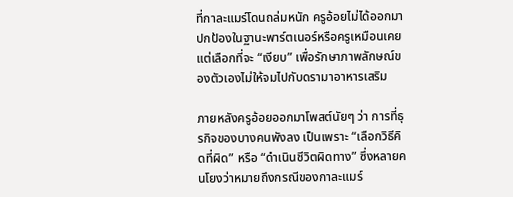ที่กาละแมร์โดนถล่มหนัก ครูอ้อยไม่ได้ออกมาปกป้องในฐานะพาร์ตเนอร์หรือครูเหมือนเคย แต่เลือกที่จะ “เงียบ” เพื่อรักษาภาพลักษณ์ของตัวเองไม่ให้จมไปกับดรามาอาหารเสริม

ภายหลังครูอ้อยออกมาโพสต์นัยๆ ว่า การที่ธุรกิจของบางคนพังลง เป็นเพราะ “เลือกวิธีคิดที่ผิด” หรือ “ดำเนินชีวิตผิดทาง” ซึ่งหลายคนโยงว่าหมายถึงกรณีของกาละแมร์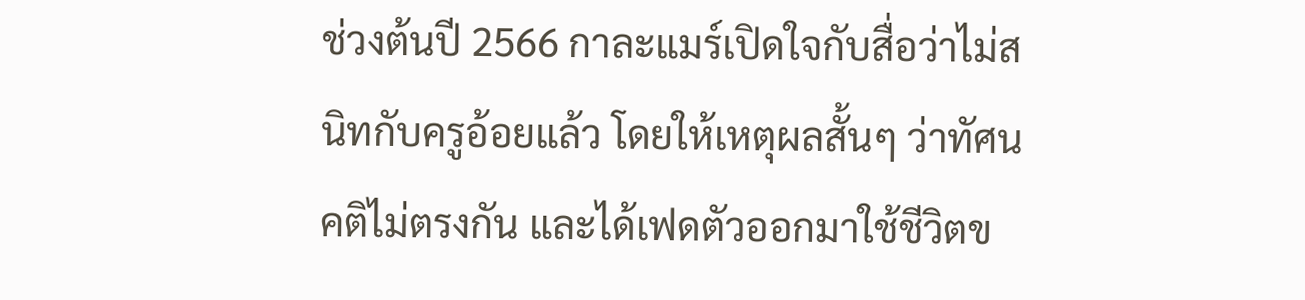ช่วงต้นปี 2566 กาละแมร์เปิดใจกับสื่อว่าไม่สนิทกับครูอ้อยแล้ว โดยให้เหตุผลสั้นๆ ว่าทัศนคติไม่ตรงกัน และได้เฟดตัวออกมาใช้ชีวิตข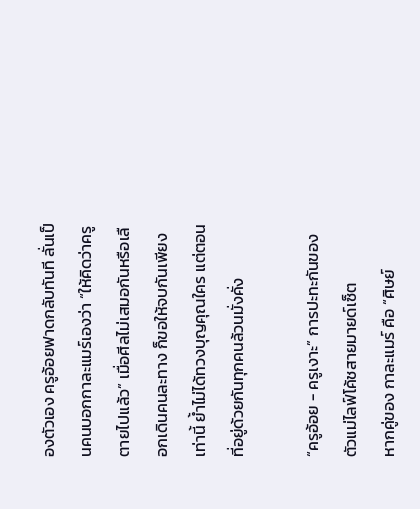องตัวเอง ครูอ้อยฟาดกลับทันที ลั่นเป็นคนบอกกาละแมร์เองว่า “ให้คิดว่าครูตายไปแล้ว” เมื่อศีลไม่เสมอกันหรือเลือกเดินคนละทาง ก็ขอให้จบกันเพียงเท่านี้ ย้ำไม่ได้ทวงบุญคุณใคร แต่ตอนที่อยู่ด้วยกันทุกคนล้วนมั่งคั่ง

“ครูอ้อย - ครูเงาะ” การปะทะกันของตัวแม่ไลฟ์โค้ชสายมายด์เซ็ต
หากคู่ของ กาละแมร์ คือ “ศิษย์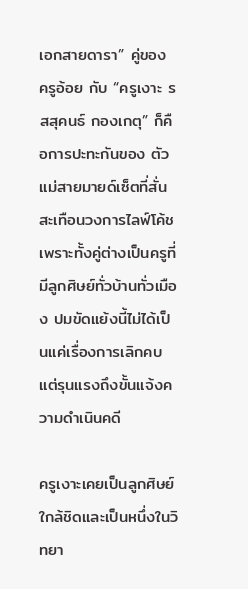เอกสายดารา” คู่ของ ครูอ้อย กับ “ครูเงาะ รสสุคนธ์ กองเกตุ” ก็คือการปะทะกันของ ตัวแม่สายมายด์เซ็ตที่สั่นสะเทือนวงการไลฟ์โค้ช เพราะทั้งคู่ต่างเป็นครูที่มีลูกศิษย์ทั่วบ้านทั่วเมือง ปมขัดแย้งนี้ไม่ได้เป็นแค่เรื่องการเลิกคบ แต่รุนแรงถึงขั้นแจ้งความดำเนินคดี

ครูเงาะเคยเป็นลูกศิษย์ใกล้ชิดและเป็นหนึ่งในวิทยา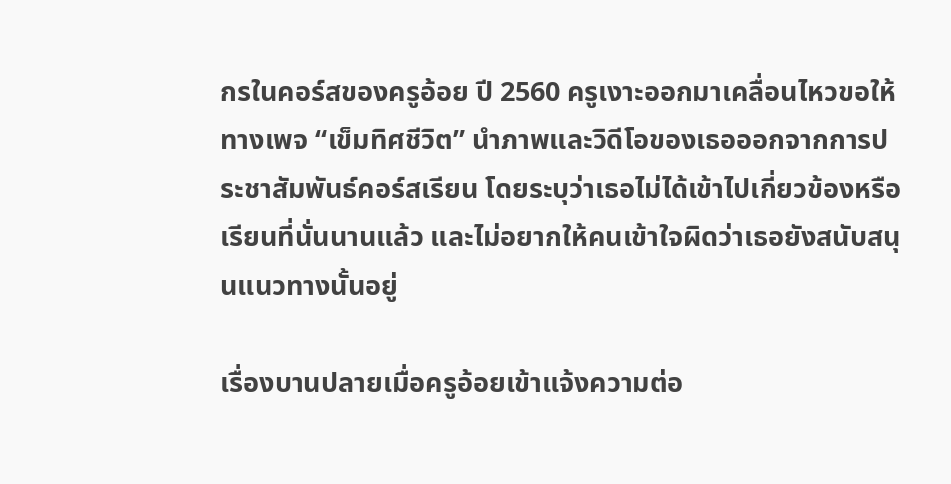กรในคอร์สของครูอ้อย ปี 2560 ครูเงาะออกมาเคลื่อนไหวขอให้ทางเพจ “เข็มทิศชีวิต” นำภาพและวิดีโอของเธอออกจากการประชาสัมพันธ์คอร์สเรียน โดยระบุว่าเธอไม่ได้เข้าไปเกี่ยวข้องหรือเรียนที่นั่นนานแล้ว และไม่อยากให้คนเข้าใจผิดว่าเธอยังสนับสนุนแนวทางนั้นอยู่

เรื่องบานปลายเมื่อครูอ้อยเข้าแจ้งความต่อ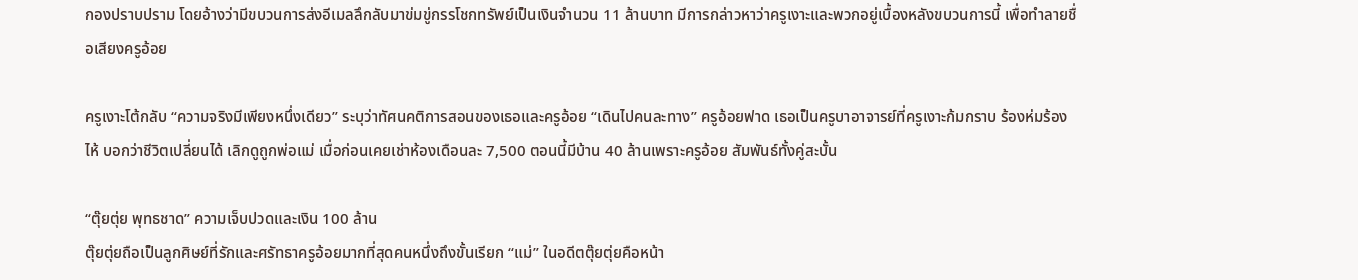กองปราบปราม โดยอ้างว่ามีขบวนการส่งอีเมลลึกลับมาข่มขู่กรรโชกทรัพย์เป็นเงินจำนวน 11 ล้านบาท มีการกล่าวหาว่าครูเงาะและพวกอยู่เบื้องหลังขบวนการนี้ เพื่อทำลายชื่อเสียงครูอ้อย

ครูเงาะโต้กลับ “ความจริงมีเพียงหนึ่งเดียว” ระบุว่าทัศนคติการสอนของเธอและครูอ้อย “เดินไปคนละทาง” ครูอ้อยฟาด เธอเป็นครูบาอาจารย์ที่ครูเงาะก้มกราบ ร้องห่มร้องไห้ บอกว่าชีวิตเปลี่ยนได้ เลิกดูถูกพ่อแม่ เมื่อก่อนเคยเช่าห้องเดือนละ 7,500 ตอนนี้มีบ้าน 40 ล้านเพราะครูอ้อย สัมพันธ์ทั้งคู่สะบั้น

“ตุ๊ยตุ่ย พุทธชาด” ความเจ็บปวดและเงิน 100 ล้าน
ตุ๊ยตุ่ยถือเป็นลูกศิษย์ที่รักและศรัทธาครูอ้อยมากที่สุดคนหนึ่งถึงขั้นเรียก “แม่” ในอดีตตุ๊ยตุ่ยคือหน้า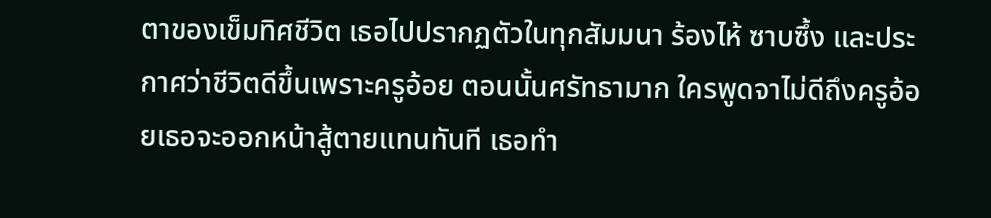ตาของเข็มทิศชีวิต เธอไปปรากฏตัวในทุกสัมมนา ร้องไห้ ซาบซึ้ง และประกาศว่าชีวิตดีขึ้นเพราะครูอ้อย ตอนนั้นศรัทธามาก ใครพูดจาไม่ดีถึงครูอ้อยเธอจะออกหน้าสู้ตายแทนทันที เธอทำ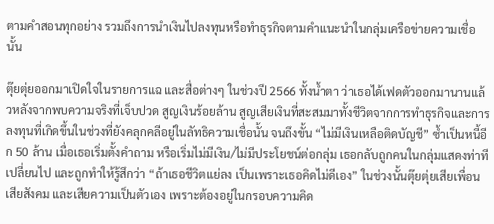ตามคำสอนทุกอย่าง รวมถึงการนำเงินไปลงทุนหรือทำธุรกิจตามคำแนะนำในกลุ่มเครือข่ายความเชื่อนั้น

ตุ๊ยตุ่ยออกมาเปิดใจในรายการแฉ และสื่อต่างๆ ในช่วงปี 2566 ทั้งน้ำตา ว่าเธอได้เฟดตัวออกมานานแล้วหลังจากพบความจริงที่เจ็บปวด สูญเงินร้อยล้าน สูญเสียเงินที่สะสมมาทั้งชีวิตจากการทำธุรกิจและการลงทุนที่เกิดขึ้นในช่วงที่ยังคลุกคลีอยู่ในลัทธิความเชื่อนั้น จนถึงขั้น “ไม่มีเงินเหลือติดบัญชี” ซ้ำเป็นหนี้อีก 50 ล้าน เมื่อเธอเริ่มตั้งคำถาม หรือเริ่มไม่มีเงิน/ไม่มีประโยชน์ต่อกลุ่ม เธอกลับถูกคนในกลุ่มแสดงท่าทีเปลี่ยนไป และถูกทำให้รู้สึกว่า “ถ้าเธอชีวิตแย่ลง เป็นเพราะเธอคิดไม่ดีเอง” ในช่วงนั้นตุ๊ยตุ่ยเสียเพื่อน เสียสังคม และเสียความเป็นตัวเอง เพราะต้องอยู่ในกรอบความคิด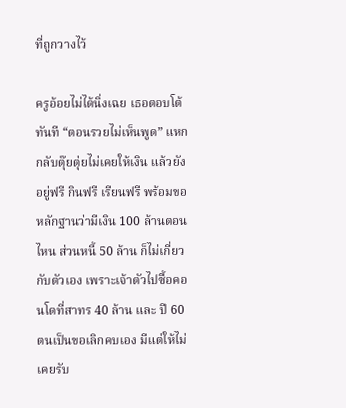ที่ถูกวางไว้

ครูอ้อยไม่ได้นิ่งเฉย เธอตอบโต้ทันที “ตอนรวยไม่เห็นพูด” แหกกลับตุ๊ยตุ่ยไม่เคยให้เงิน แล้วยังอยู่ฟรี กินฟรี เรียนฟรี พร้อมขอหลักฐานว่ามีเงิน 100 ล้านตอนไหน ส่วนหนี้ 50 ล้าน ก็ไม่เกี่ยวกับตัวเอง เพราะเจ้าตัวไปซื้อคอนโดที่สาทร 40 ล้าน และ ปี 60 ตนเป็นขอเลิกคบเอง มีแต่ให้ไม่เคยรับ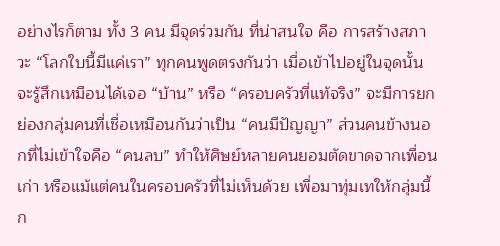อย่างไรก็ตาม ทั้ง 3 คน มีจุดร่วมกัน ที่น่าสนใจ คือ การสร้างสภาวะ “โลกใบนี้มีแค่เรา” ทุกคนพูดตรงกันว่า เมื่อเข้าไปอยู่ในจุดนั้น จะรู้สึกเหมือนได้เจอ “บ้าน” หรือ “ครอบครัวที่แท้จริง” จะมีการยกย่องกลุ่มคนที่เชื่อเหมือนกันว่าเป็น “คนมีปัญญา” ส่วนคนข้างนอกที่ไม่เข้าใจคือ “คนลบ” ทำให้ศิษย์หลายคนยอมตัดขาดจากเพื่อนเก่า หรือแม้แต่คนในครอบครัวที่ไม่เห็นด้วย เพื่อมาทุ่มเทให้กลุ่มนี้ก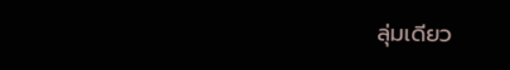ลุ่มเดียว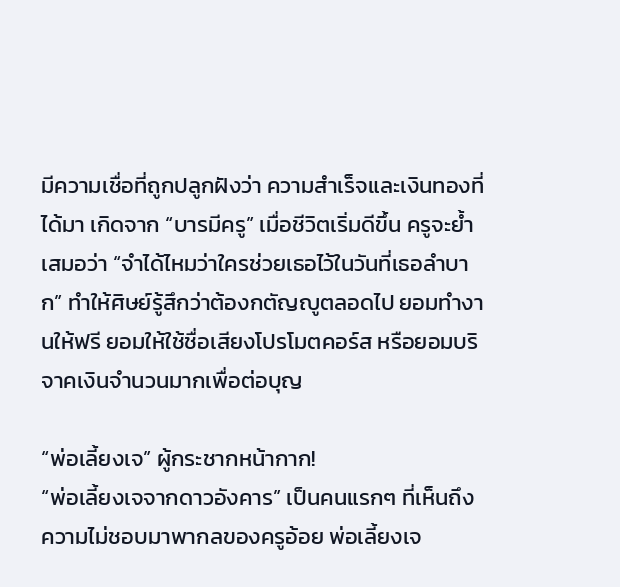มีความเชื่อที่ถูกปลูกฝังว่า ความสำเร็จและเงินทองที่ได้มา เกิดจาก “บารมีครู” เมื่อชีวิตเริ่มดีขึ้น ครูจะย้ำเสมอว่า “จำได้ไหมว่าใครช่วยเธอไว้ในวันที่เธอลำบาก” ทำให้ศิษย์รู้สึกว่าต้องกตัญญูตลอดไป ยอมทำงานให้ฟรี ยอมให้ใช้ชื่อเสียงโปรโมตคอร์ส หรือยอมบริจาคเงินจำนวนมากเพื่อต่อบุญ

“พ่อเลี้ยงเจ” ผู้กระชากหน้ากาก!
“พ่อเลี้ยงเจจากดาวอังคาร” เป็นคนแรกๆ ที่เห็นถึงความไม่ชอบมาพากลของครูอ้อย พ่อเลี้ยงเจ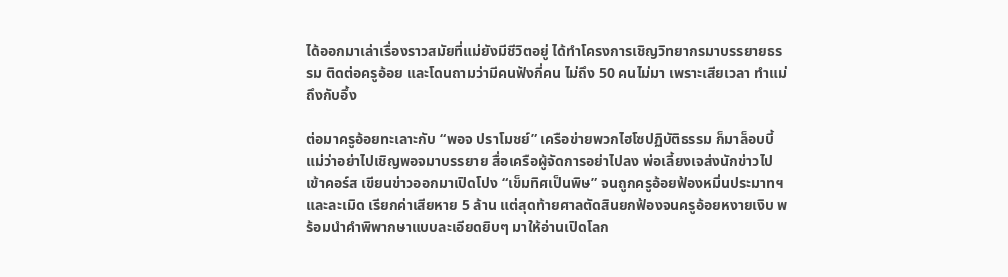ได้ออกมาเล่าเรื่องราวสมัยที่แม่ยังมีชีวิตอยู่ ได้ทำโครงการเชิญวิทยากรมาบรรยายธรรม ติดต่อครูอ้อย และโดนถามว่ามีคนฟังกี่คน ไม่ถึง 50 คนไม่มา เพราะเสียเวลา ทำแม่ถึงกับอึ้ง

ต่อมาครูอ้อยทะเลาะกับ “พอจ ปราโมชย์” เครือข่ายพวกไฮโซปฏิบัติธรรม ก็มาล็อบบี้แม่ว่าอย่าไปเชิญพอจมาบรรยาย สื่อเครือผู้จัดการอย่าไปลง พ่อเลี้ยงเจส่งนักข่าวไปเข้าคอร์ส เขียนข่าวออกมาเปิดโปง “เข็มทิศเป็นพิษ” จนถูกครูอ้อยฟ้องหมิ่นประมาทฯ และละเมิด เรียกค่าเสียหาย 5 ล้าน แต่สุดท้ายศาลตัดสินยกฟ้องจนครูอ้อยหงายเงิบ พร้อมนำคำพิพากษาแบบละเอียดยิบๆ มาให้อ่านเปิดโลก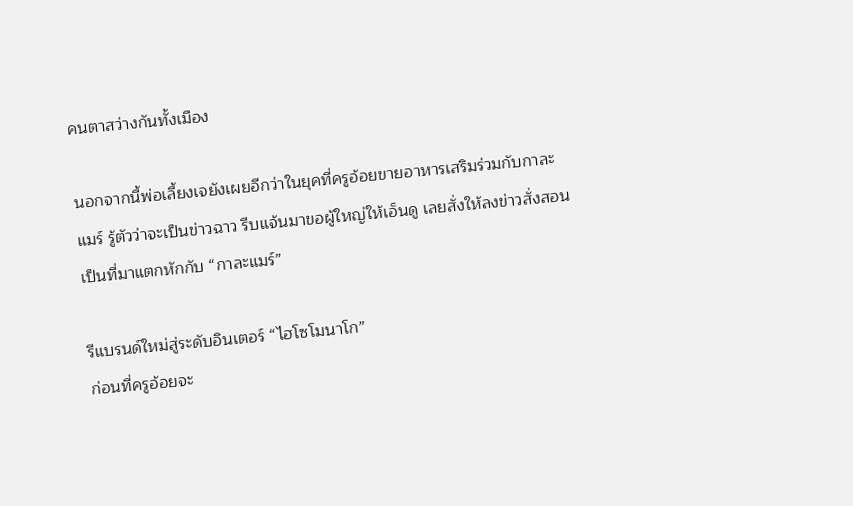คนตาสว่างกันทั้งเมือง

นอกจากนี้พ่อเลี้ยงเจยังเผยอีกว่าในยุคที่ครูอ้อยขายอาหารเสริมร่วมกับกาละแมร์ รู้ตัวว่าจะเป็นข่าวฉาว รีบแจ้นมาขอผู้ใหญ่ให้เอ็นดู เลยสั่งให้ลงข่าวสั่งสอน เป็นที่มาแตกหักกับ “กาละแมร์”

รีแบรนด์ใหม่สู่ระดับอินเตอร์ “ไฮโซโมนาโก”
ก่อนที่ครูอ้อยจะ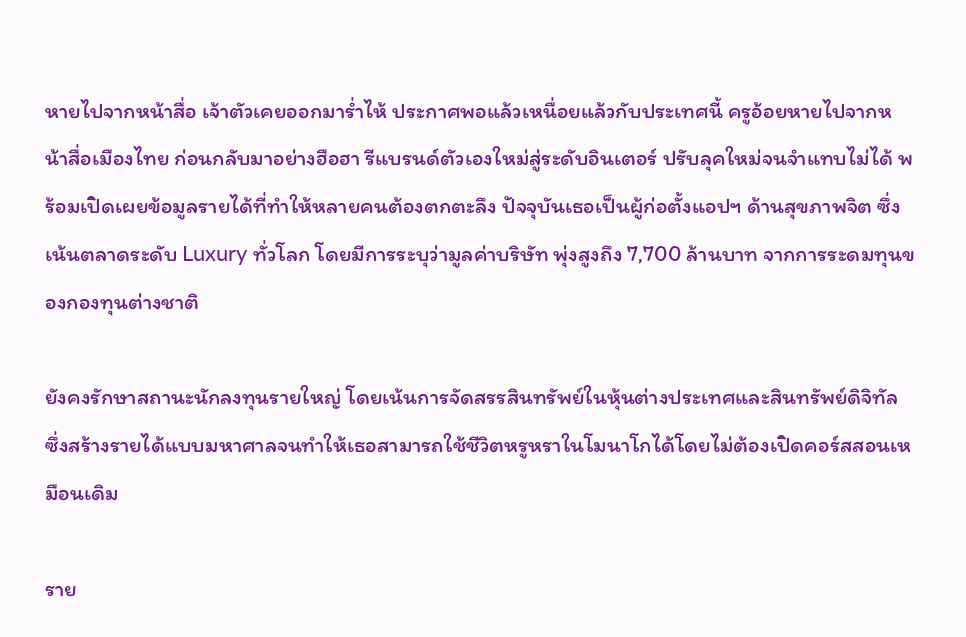หายไปจากหน้าสื่อ เจ้าตัวเคยออกมาร่ำไห้ ประกาศพอแล้วเหนื่อยแล้วกับประเทศนี้ ครูอ้อยหายไปจากหน้าสื่อเมืองไทย ก่อนกลับมาอย่างฮือฮา รีแบรนด์ตัวเองใหม่สู่ระดับอินเตอร์ ปรับลุคใหม่จนจำแทบไม่ได้ พร้อมเปิดเผยข้อมูลรายได้ที่ทำให้หลายคนต้องตกตะลึง ปัจจุบันเธอเป็นผู้ก่อตั้งแอปฯ ด้านสุขภาพจิต ซึ่งเน้นตลาดระดับ Luxury ทั่วโลก โดยมีการระบุว่ามูลค่าบริษัท พุ่งสูงถึง 7,700 ล้านบาท จากการระดมทุนของกองทุนต่างชาติ

ยังคงรักษาสถานะนักลงทุนรายใหญ่ โดยเน้นการจัดสรรสินทรัพย์ในหุ้นต่างประเทศและสินทรัพย์ดิจิทัล ซึ่งสร้างรายได้แบบมหาศาลจนทำให้เธอสามารถใช้ชีวิตหรูหราในโมนาโกได้โดยไม่ต้องเปิดคอร์สสอนเหมือนเดิม

ราย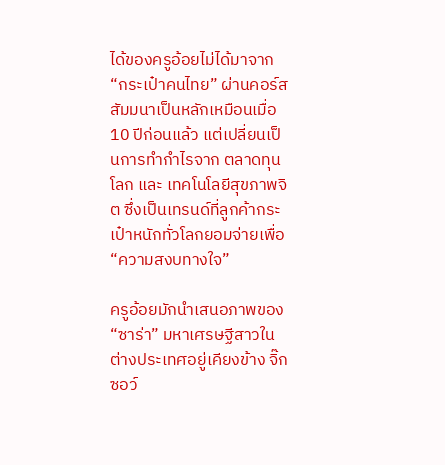ได้ของครูอ้อยไม่ได้มาจาก “กระเป๋าคนไทย” ผ่านคอร์สสัมมนาเป็นหลักเหมือนเมื่อ 10 ปีก่อนแล้ว แต่เปลี่ยนเป็นการทำกำไรจาก ตลาดทุนโลก และ เทคโนโลยีสุขภาพจิต ซึ่งเป็นเทรนด์ที่ลูกค้ากระเป๋าหนักทั่วโลกยอมจ่ายเพื่อ “ความสงบทางใจ”

ครูอ้อยมักนำเสนอภาพของ “ซาร่า” มหาเศรษฐีสาวในต่างประเทศอยู่เคียงข้าง จิ๊กซอว์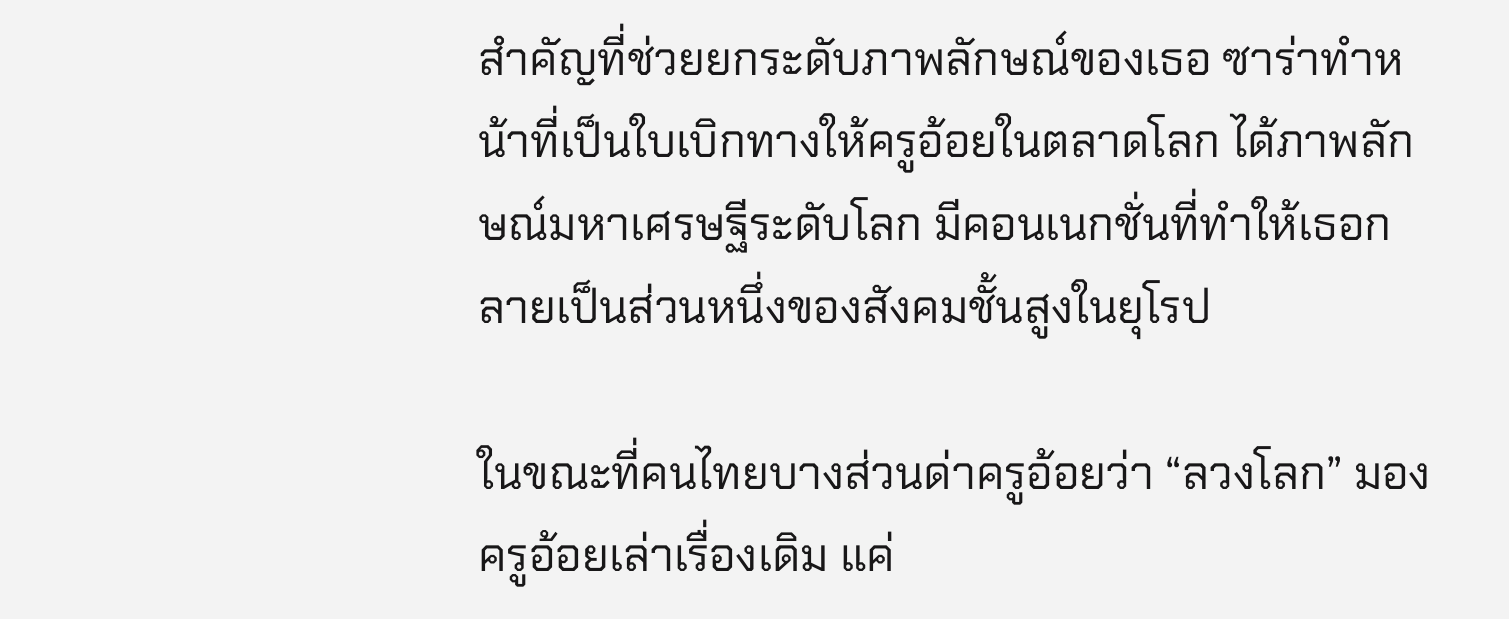สำคัญที่ช่วยยกระดับภาพลักษณ์ของเธอ ซาร่าทำหน้าที่เป็นใบเบิกทางให้ครูอ้อยในตลาดโลก ได้ภาพลักษณ์มหาเศรษฐีระดับโลก มีคอนเนกชั่นที่ทำให้เธอกลายเป็นส่วนหนึ่งของสังคมชั้นสูงในยุโรป

ในขณะที่คนไทยบางส่วนด่าครูอ้อยว่า “ลวงโลก” มองครูอ้อยเล่าเรื่องเดิม แค่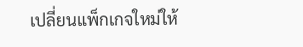เปลี่ยนแพ็กเกจใหม่ให้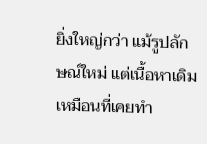ยิ่งใหญ่กว่า แม้รูปลักษณ์ใหม่ แต่เนื้อหาเดิม เหมือนที่เคยทำ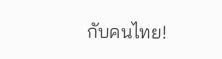กับคนไทย!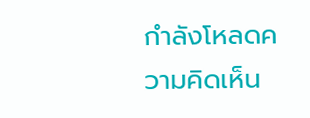กำลังโหลดความคิดเห็น